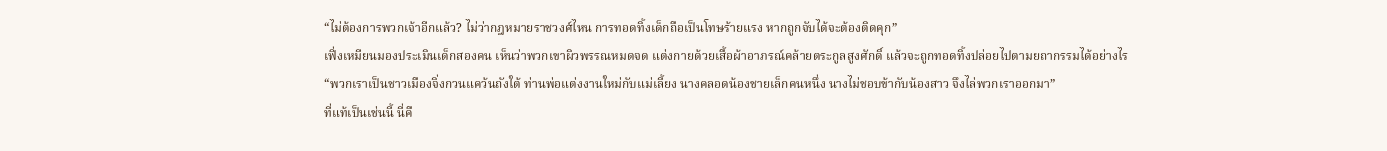“ไม่ต้องการพวกเจ้าอีกแล้ว? ไม่ว่ากฎหมายราชวงศ์ไหน การทอดทิ้งเด็กถือเป็นโทษร้ายแรง หากถูกจับได้จะต้องติดคุก”
เฟิ่งเหมียนมองประเมินเด็กสองคน เห็นว่าพวกเขาผิวพรรณหมดจด แต่งกายด้วยเสื้อผ้าอาภรณ์คล้ายตระกูลสูงศักดิ์ แล้วจะถูกทอดทิ้งปล่อยไปตามยถากรรมได้อย่างไร
“พวกเราเป็นชาวเมืองจิ่งกวนแคว้นถังใต้ ท่านพ่อแต่งงานใหม่กับแม่เลี้ยง นางคลอดน้องชายเล็กคนหนึ่ง นางไม่ชอบข้ากับน้องสาว จึงไล่พวกเราออกมา”
ที่แท้เป็นเช่นนี้ นี่คื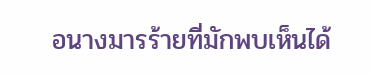อนางมารร้ายที่มักพบเห็นได้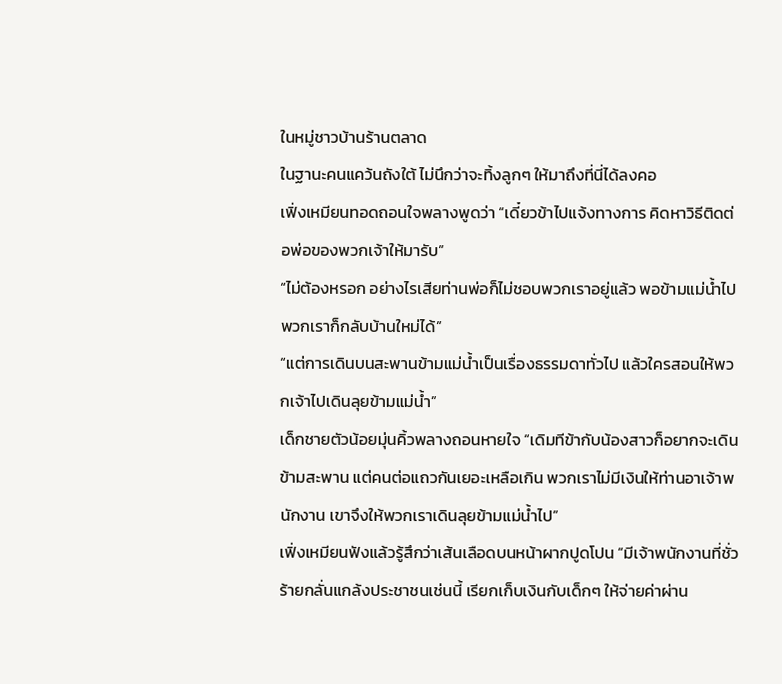ในหมู่ชาวบ้านร้านตลาด
ในฐานะคนแคว้นถังใต้ ไม่นึกว่าจะทิ้งลูกๆ ให้มาถึงที่นี่ได้ลงคอ
เฟิ่งเหมียนทอดถอนใจพลางพูดว่า “เดี๋ยวข้าไปแจ้งทางการ คิดหาวิธีติดต่อพ่อของพวกเจ้าให้มารับ”
“ไม่ต้องหรอก อย่างไรเสียท่านพ่อก็ไม่ชอบพวกเราอยู่แล้ว พอข้ามแม่น้ำไป พวกเราก็กลับบ้านใหม่ได้”
“แต่การเดินบนสะพานข้ามแม่น้ำเป็นเรื่องธรรมดาทั่วไป แล้วใครสอนให้พวกเจ้าไปเดินลุยข้ามแม่น้ำ”
เด็กชายตัวน้อยมุ่นคิ้วพลางถอนหายใจ “เดิมทีข้ากับน้องสาวก็อยากจะเดินข้ามสะพาน แต่คนต่อแถวกันเยอะเหลือเกิน พวกเราไม่มีเงินให้ท่านอาเจ้าพนักงาน เขาจึงให้พวกเราเดินลุยข้ามแม่น้ำไป”
เฟิ่งเหมียนฟังแล้วรู้สึกว่าเส้นเลือดบนหน้าผากปูดโปน “มีเจ้าพนักงานที่ชั่วร้ายกลั่นแกล้งประชาชนเช่นนี้ เรียกเก็บเงินกับเด็กๆ ให้จ่ายค่าผ่าน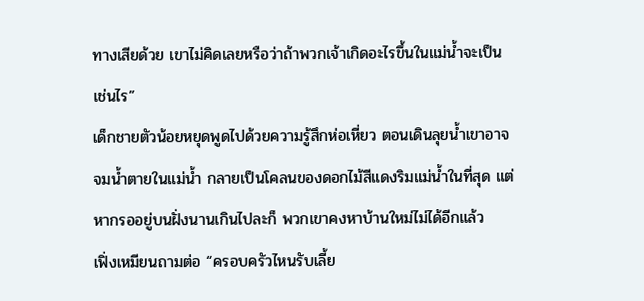ทางเสียด้วย เขาไม่คิดเลยหรือว่าถ้าพวกเจ้าเกิดอะไรขึ้นในแม่น้ำจะเป็นเช่นไร”
เด็กชายตัวน้อยหยุดพูดไปด้วยความรู้สึกห่อเหี่ยว ตอนเดินลุยน้ำเขาอาจจมน้ำตายในแม่น้ำ กลายเป็นโคลนของดอกไม้สีแดงริมแม่น้ำในที่สุด แต่หากรออยู่บนฝั่งนานเกินไปละก็ พวกเขาคงหาบ้านใหม่ไม่ได้อีกแล้ว
เฟิ่งเหมียนถามต่อ “ครอบครัวไหนรับเลี้ย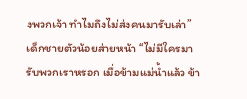งพวกเจ้า ทำไมถึงไม่ส่งคนมารับเล่า”
เด็กชายตัวน้อยส่ายหน้า “ไม่มีใครมารับพวกเราหรอก เมื่อข้ามแม่น้ำแล้ว ข้า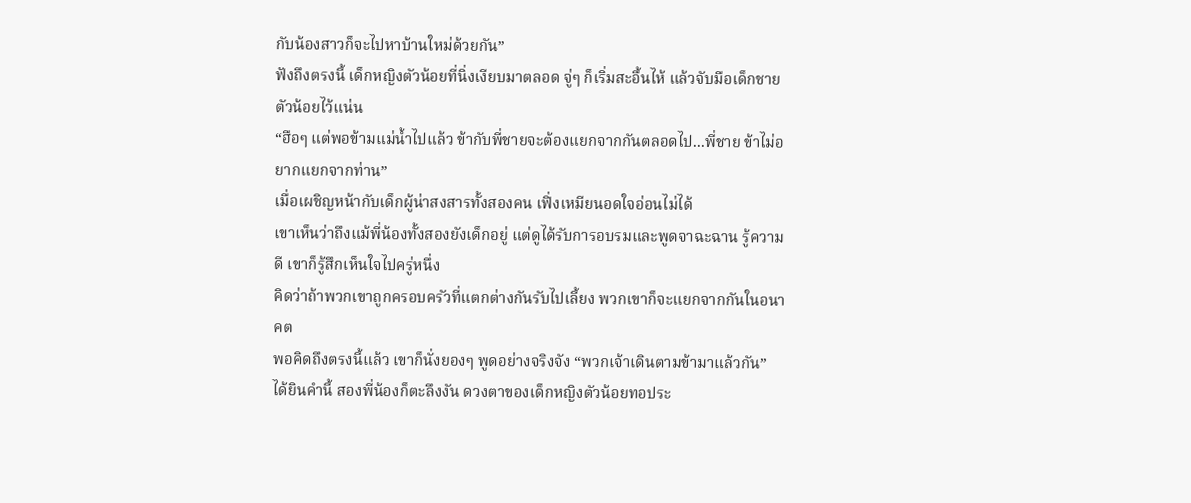กับน้องสาวก็จะไปหาบ้านใหม่ด้วยกัน”
ฟังถึงตรงนี้ เด็กหญิงตัวน้อยที่นิ่งเงียบมาตลอด จู่ๆ ก็เริ่มสะอื้นไห้ แล้วจับมือเด็กชายตัวน้อยไว้แน่น
“ฮือๆ แต่พอข้ามแม่น้ำไปแล้ว ข้ากับพี่ชายจะต้องแยกจากกันตลอดไป...พี่ชาย ข้าไม่อยากแยกจากท่าน”
เมื่อเผชิญหน้ากับเด็กผู้น่าสงสารทั้งสองคน เฟิ่งเหมียนอดใจอ่อนไม่ได้
เขาเห็นว่าถึงแม้พี่น้องทั้งสองยังเด็กอยู่ แต่ดูได้รับการอบรมและพูดจาฉะฉาน รู้ความดี เขาก็รู้สึกเห็นใจไปครู่หนึ่ง
คิดว่าถ้าพวกเขาถูกครอบครัวที่แตกต่างกันรับไปเลี้ยง พวกเขาก็จะแยกจากกันในอนาคต
พอคิดถึงตรงนี้แล้ว เขาก็นั่งยองๆ พูดอย่างจริงจัง “พวกเจ้าเดินตามข้ามาแล้วกัน”
ได้ยินคำนี้ สองพี่น้องก็ตะลึงงัน ดวงตาของเด็กหญิงตัวน้อยทอประ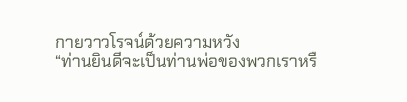กายวาวโรจน์ด้วยความหวัง
“ท่านยินดีจะเป็นท่านพ่อของพวกเราหรื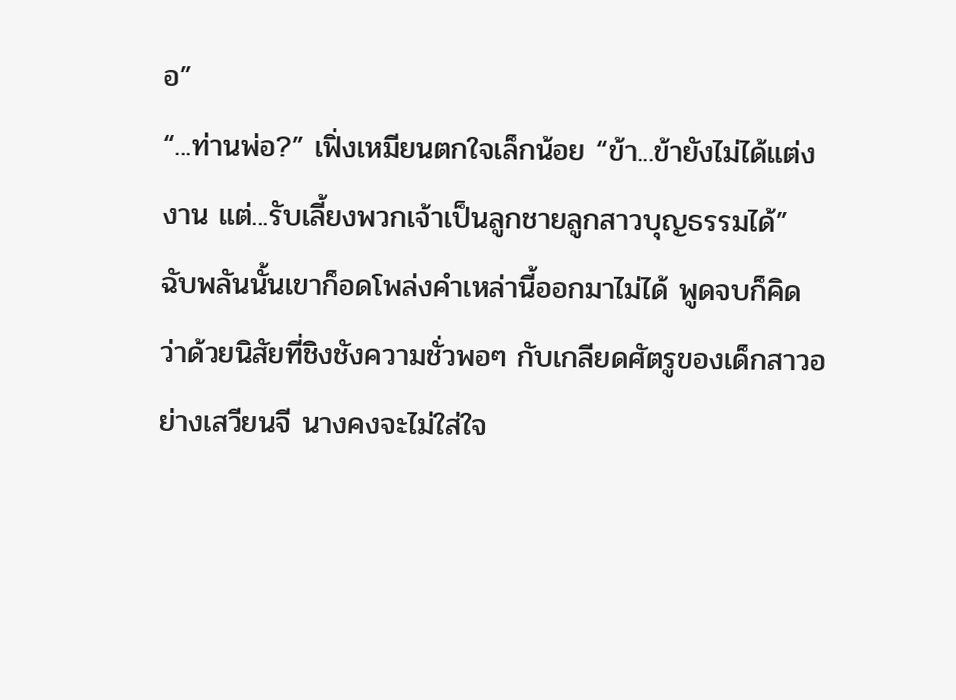อ”
“...ท่านพ่อ?” เฟิ่งเหมียนตกใจเล็กน้อย “ข้า...ข้ายังไม่ได้แต่งงาน แต่...รับเลี้ยงพวกเจ้าเป็นลูกชายลูกสาวบุญธรรมได้”
ฉับพลันนั้นเขาก็อดโพล่งคำเหล่านี้ออกมาไม่ได้ พูดจบก็คิดว่าด้วยนิสัยที่ชิงชังความชั่วพอๆ กับเกลียดศัตรูของเด็กสาวอย่างเสวียนจี นางคงจะไม่ใส่ใจ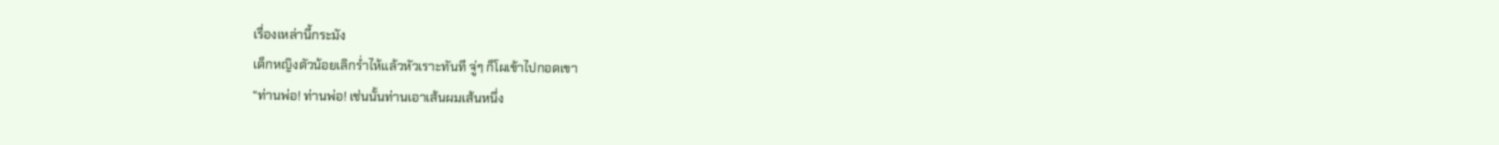เรื่องเหล่านี้กระมัง
เด็กหญิงตัวน้อยเลิกร่ำไห้แล้วหัวเราะทันที จู่ๆ ก็โผเข้าไปกอดเขา
“ท่านพ่อ! ท่านพ่อ! เช่นนั้นท่านเอาเส้นผมเส้นหนึ่ง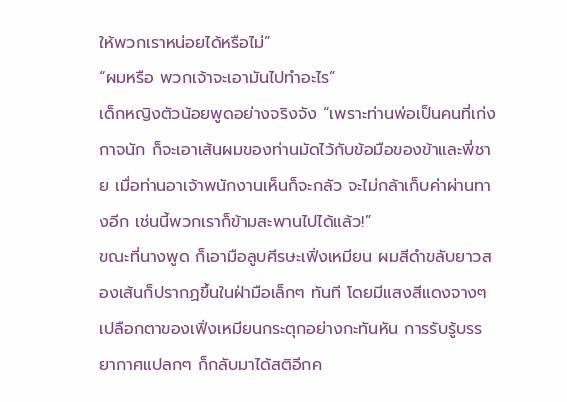ให้พวกเราหน่อยได้หรือไม่”
“ผมหรือ พวกเจ้าจะเอามันไปทำอะไร”
เด็กหญิงตัวน้อยพูดอย่างจริงจัง “เพราะท่านพ่อเป็นคนที่เก่งกาจนัก ก็จะเอาเส้นผมของท่านมัดไว้กับข้อมือของข้าและพี่ชาย เมื่อท่านอาเจ้าพนักงานเห็นก็จะกลัว จะไม่กล้าเก็บค่าผ่านทางอีก เช่นนี้พวกเราก็ข้ามสะพานไปได้แล้ว!”
ขณะที่นางพูด ก็เอามือลูบศีรษะเฟิ่งเหมียน ผมสีดำขลับยาวสองเส้นก็ปรากฏขึ้นในฝ่ามือเล็กๆ ทันที โดยมีแสงสีแดงจางๆ
เปลือกตาของเฟิ่งเหมียนกระตุกอย่างกะทันหัน การรับรู้บรรยากาศแปลกๆ ก็กลับมาได้สติอีกค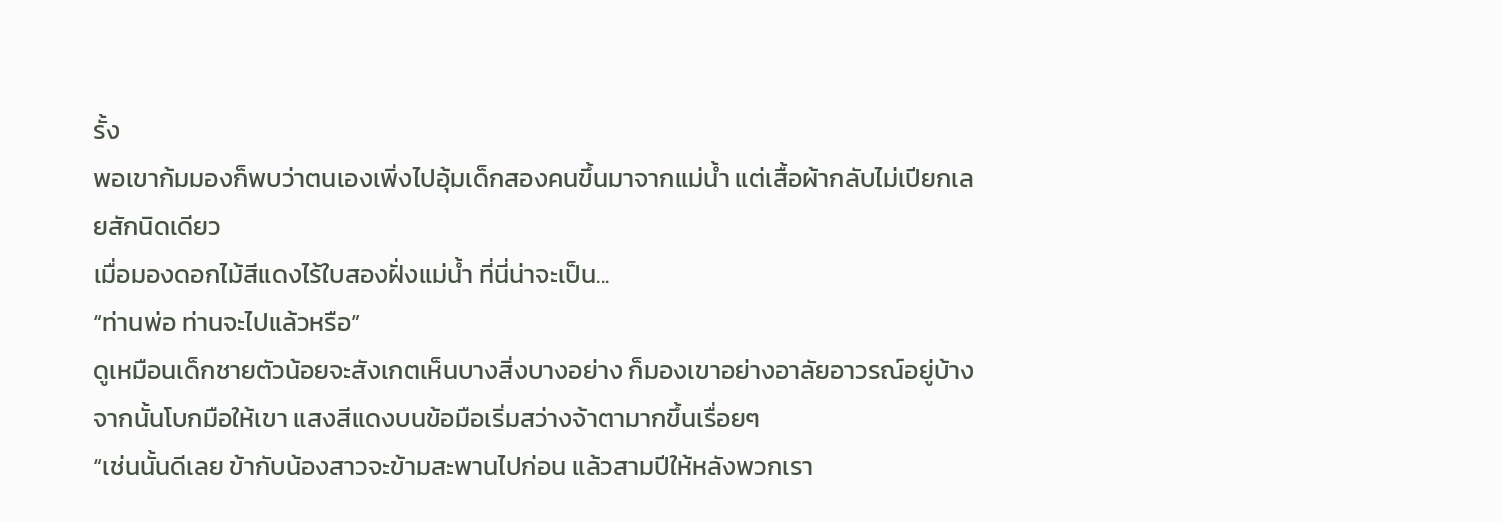รั้ง
พอเขาก้มมองก็พบว่าตนเองเพิ่งไปอุ้มเด็กสองคนขึ้นมาจากแม่น้ำ แต่เสื้อผ้ากลับไม่เปียกเลยสักนิดเดียว
เมื่อมองดอกไม้สีแดงไร้ใบสองฝั่งแม่น้ำ ที่นี่น่าจะเป็น...
“ท่านพ่อ ท่านจะไปแล้วหรือ”
ดูเหมือนเด็กชายตัวน้อยจะสังเกตเห็นบางสิ่งบางอย่าง ก็มองเขาอย่างอาลัยอาวรณ์อยู่บ้าง จากนั้นโบกมือให้เขา แสงสีแดงบนข้อมือเริ่มสว่างจ้าตามากขึ้นเรื่อยๆ
“เช่นนั้นดีเลย ข้ากับน้องสาวจะข้ามสะพานไปก่อน แล้วสามปีให้หลังพวกเรา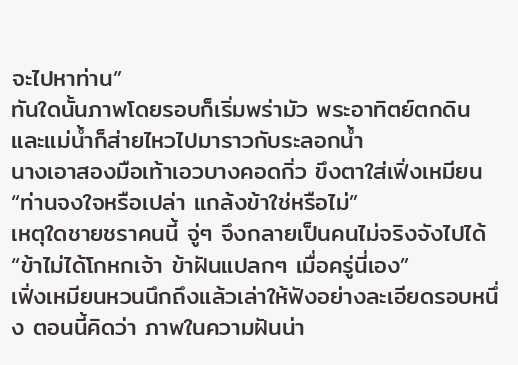จะไปหาท่าน”
ทันใดนั้นภาพโดยรอบก็เริ่มพร่ามัว พระอาทิตย์ตกดินและแม่น้ำก็ส่ายไหวไปมาราวกับระลอกน้ำ
นางเอาสองมือเท้าเอวบางคอดกิ่ว ขึงตาใส่เฟิ่งเหมียน “ท่านจงใจหรือเปล่า แกล้งข้าใช่หรือไม่”
เหตุใดชายชราคนนี้ จู่ๆ จึงกลายเป็นคนไม่จริงจังไปได้
“ข้าไม่ได้โกหกเจ้า ข้าฝันแปลกๆ เมื่อครู่นี่เอง”
เฟิ่งเหมียนหวนนึกถึงแล้วเล่าให้ฟังอย่างละเอียดรอบหนึ่ง ตอนนี้คิดว่า ภาพในความฝันน่า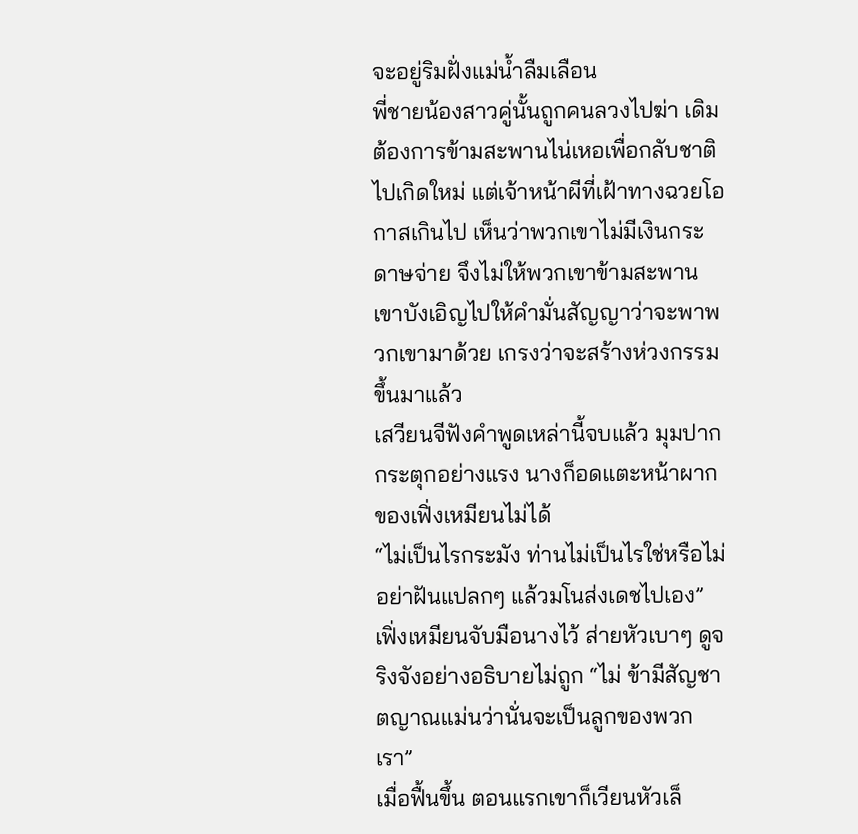จะอยู่ริมฝั่งแม่น้ำลืมเลือน
พี่ชายน้องสาวคู่นั้นถูกคนลวงไปฆ่า เดิมต้องการข้ามสะพานไน่เหอเพื่อกลับชาติไปเกิดใหม่ แต่เจ้าหน้าผีที่เฝ้าทางฉวยโอกาสเกินไป เห็นว่าพวกเขาไม่มีเงินกระดาษจ่าย จึงไม่ให้พวกเขาข้ามสะพาน
เขาบังเอิญไปให้คำมั่นสัญญาว่าจะพาพวกเขามาด้วย เกรงว่าจะสร้างห่วงกรรมขึ้นมาแล้ว
เสวียนจีฟังคำพูดเหล่านี้จบแล้ว มุมปากกระตุกอย่างแรง นางก็อดแตะหน้าผากของเฟิ่งเหมียนไม่ได้
“ไม่เป็นไรกระมัง ท่านไม่เป็นไรใช่หรือไม่ อย่าฝันแปลกๆ แล้วมโนส่งเดชไปเอง”
เฟิ่งเหมียนจับมือนางไว้ ส่ายหัวเบาๆ ดูจริงจังอย่างอธิบายไม่ถูก “ไม่ ข้ามีสัญชาตญาณแม่นว่านั่นจะเป็นลูกของพวกเรา”
เมื่อฟื้นขึ้น ตอนแรกเขาก็เวียนหัวเล็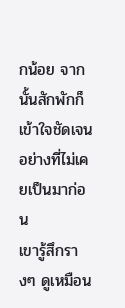กน้อย จากนั้นสักพักก็เข้าใจชัดเจนอย่างที่ไม่เคยเป็นมาก่อน
เขารู้สึกรางๆ ดูเหมือน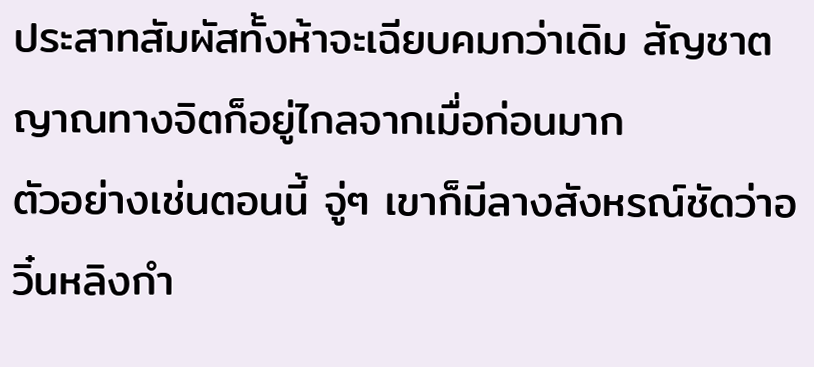ประสาทสัมผัสทั้งห้าจะเฉียบคมกว่าเดิม สัญชาตญาณทางจิตก็อยู่ไกลจากเมื่อก่อนมาก
ตัวอย่างเช่นตอนนี้ จู่ๆ เขาก็มีลางสังหรณ์ชัดว่าอวิ๋นหลิงกำ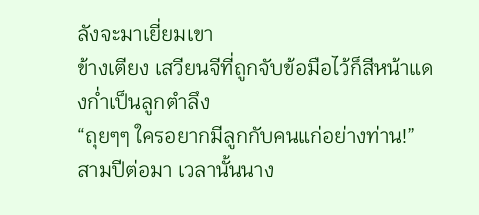ลังจะมาเยี่ยมเขา
ข้างเตียง เสวียนจีที่ถูกจับข้อมือไว้ก็สีหน้าแดงก่ำเป็นลูกตำลึง
“ถุยๆๆ ใครอยากมีลูกกับคนแก่อย่างท่าน!”
สามปีต่อมา เวลานั้นนาง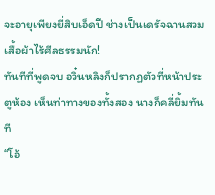จะอายุเพียงยี่สิบเอ็ดปี ช่างเป็นเดรัจฉานสวมเสื้อผ้าไร้ศีลธรรมนัก!
ทันทีที่พูดจบ อวิ๋นหลิงก็ปรากฏตัวที่หน้าประตูห้อง เห็นท่าทางของทั้งสอง นางก็คลี่ยิ้มทันที
“โอ้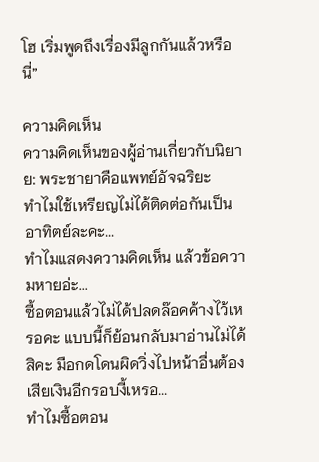โฮ เริ่มพูดถึงเรื่องมีลูกกันแล้วหรือนี่”

ความคิดเห็น
ความคิดเห็นของผู้อ่านเกี่ยวกับนิยาย: พระชายาคือแพทย์อัจฉริยะ
ทำไมใช้เหรียญไม่ได้ติดต่อกันเป็นอาทิตย์ละคะ...
ทำไมแสดงความคิดเห็น แล้วข้อความหายอ่ะ...
ซื้อตอนแล้วไม่ได้ปลดล๊อคค้างไว้เหรอคะ แบบนี้ก็ย้อนกลับมาอ่านไม่ได้สิคะ มือกดโดนผิดวิ่งไปหน้าอื่นต้องเสียเงินอีกรอบงี้เหรอ...
ทำไมซื้อตอน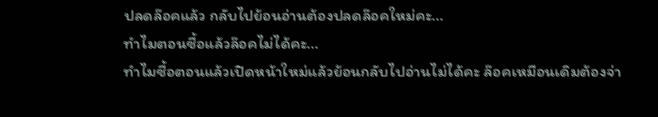ปลดล๊อคแล้ว กลับไปย้อนอ่านต้องปลดล๊อคใหม่คะ...
ทำไมตอนซื้อแล้วล๊อคไม่ได้คะ...
ทำไมซื้อตอนแล้วเปิดหน้าใหม่แล้วย้อนกลับไปอ่านไม่ได้คะ ล๊อคเหมือนเดิมต้องจ่า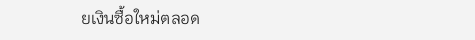ยเงินซื้อใหม่ตลอด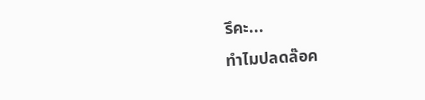รึคะ...
ทำไมปลดล๊อค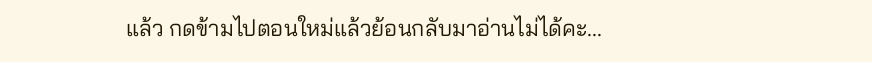แล้ว กดข้ามไปตอนใหม่แล้วย้อนกลับมาอ่านไม่ได้คะ...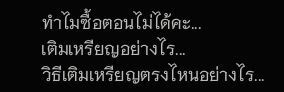ทำไมซื้อตอนไม่ได้คะ...
เติมเหรียญอย่างไร...
วิธีเติมเหรียญตรงไหนอย่างไร...